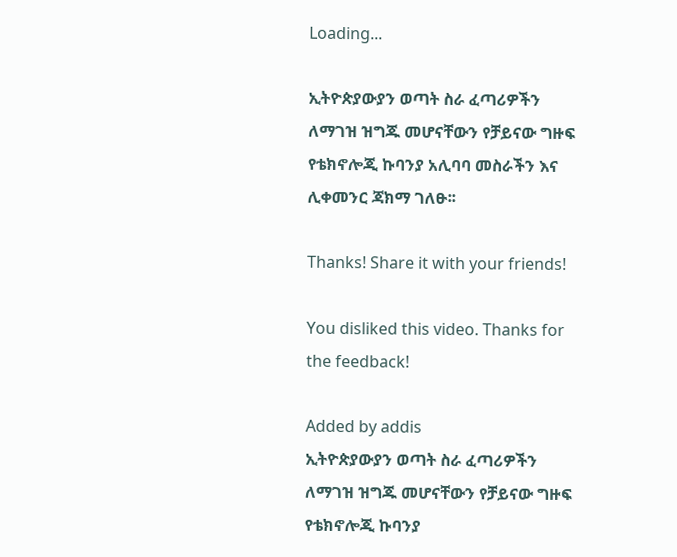Loading...

ኢትዮጵያውያን ወጣት ስራ ፈጣሪዎችን ለማገዝ ዝግጁ መሆናቸውን የቻይናው ግዙፍ የቴክኖሎጂ ኩባንያ አሊባባ መስራችን እና ሊቀመንር ጃክማ ገለፁ፡፡

Thanks! Share it with your friends!

You disliked this video. Thanks for the feedback!

Added by addis
ኢትዮጵያውያን ወጣት ስራ ፈጣሪዎችን ለማገዝ ዝግጁ መሆናቸውን የቻይናው ግዙፍ የቴክኖሎጂ ኩባንያ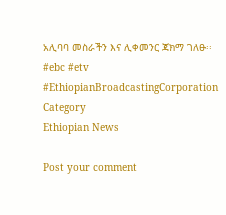አሊባባ መስራችን እና ሊቀመንር ጃክማ ገለፁ፡፡
#ebc #etv
#EthiopianBroadcastingCorporation
Category
Ethiopian News

Post your comment